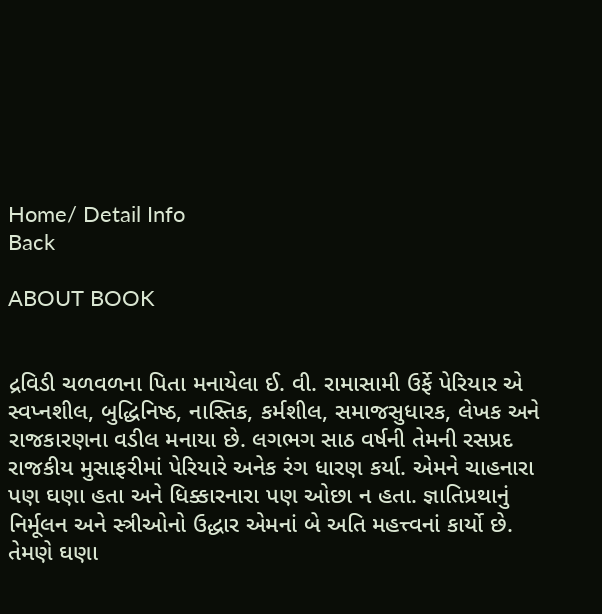Home/ Detail Info
Back

ABOUT BOOK


દ્રવિડી ચળવળના પિતા મનાયેલા ઈ. વી. રામાસામી ઉર્ફે પેરિયાર એ સ્વપ્નશીલ, બુદ્ધિનિષ્ઠ, નાસ્તિક, કર્મશીલ, સમાજસુધારક, લેખક અને રાજકારણના વડીલ મનાયા છે. લગભગ સાઠ વર્ષની તેમની રસપ્રદ રાજકીય મુસાફરીમાં પેરિયારે અનેક રંગ ધારણ કર્યા. એમને ચાહનારા પણ ઘણા હતા અને ધિક્કારનારા પણ ઓછા ન હતા. જ્ઞાતિપ્રથાનું નિર્મૂલન અને સ્ત્રીઓનો ઉદ્ધાર એમનાં બે અતિ મહત્ત્વનાં કાર્યો છે. તેમણે ઘણા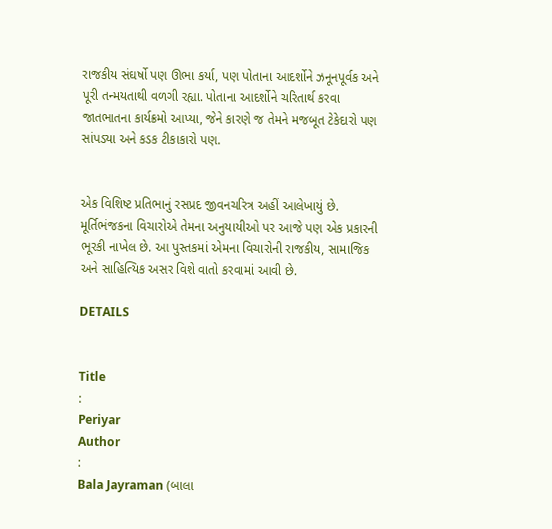રાજકીય સંઘર્ષો પણ ઊભા કર્યા, પણ પોતાના આદર્શોને ઝનૂનપૂર્વક અને પૂરી તન્મયતાથી વળગી રહ્યા. પોતાના આદર્શોને ચરિતાર્થ કરવા જાતભાતના કાર્યક્રમો આપ્યા, જેને કારણે જ તેમને મજબૂત ટેકેદારો પણ સાંપડ્યા અને કડક ટીકાકારો પણ.


એક વિશિષ્ટ પ્રતિભાનું રસપ્રદ જીવનચરિત્ર અહીં આલેખાયું છે. મૂર્તિભંજકના વિચારોએ તેમના અનુયાયીઓ પર આજે પણ એક પ્રકારની ભૂરકી નાખેલ છે. આ પુસ્તકમાં એમના વિચારોની રાજકીય, સામાજિક અને સાહિત્યિક અસર વિશે વાતો કરવામાં આવી છે.

DETAILS


Title
:
Periyar
Author
:
Bala Jayraman (બાલા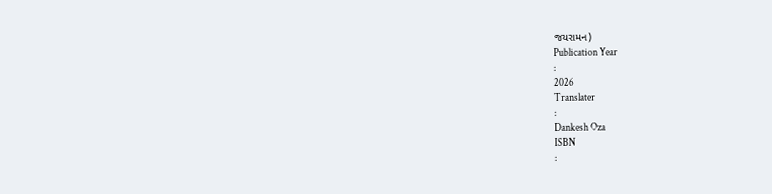જયરામન)
Publication Year
:
2026
Translater
:
Dankesh Oza
ISBN
: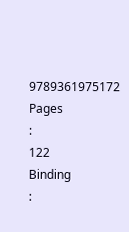9789361975172
Pages
:
122
Binding
: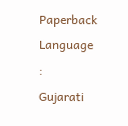Paperback
Language
:
Gujarati